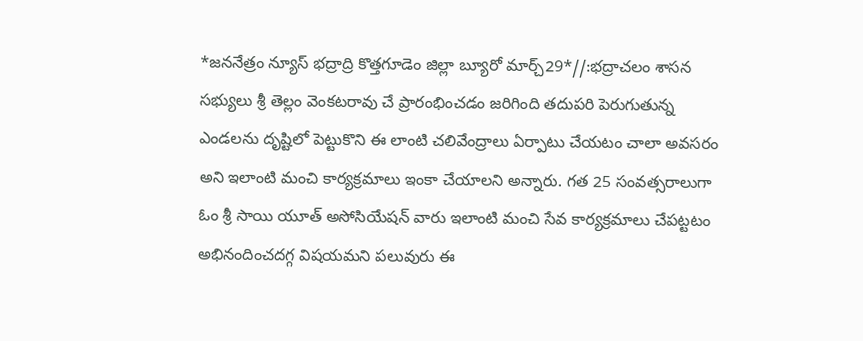*జననేత్రం న్యూస్ భద్రాద్రి కొత్తగూడెం జిల్లా బ్యూరో మార్చ్29*//:భద్రాచలం శాసన సభ్యులు శ్రీ తెల్లం వెంకటరావు చే ప్రారంభించడం జరిగింది తదుపరి పెరుగుతున్న ఎండలను దృష్టిలో పెట్టుకొని ఈ లాంటి చలివేంద్రాలు ఏర్పాటు చేయటం చాలా అవసరం అని ఇలాంటి మంచి కార్యక్రమాలు ఇంకా చేయాలని అన్నారు. గత 25 సంవత్సరాలుగా ఓం శ్రీ సాయి యూత్ అసోసియేషన్ వారు ఇలాంటి మంచి సేవ కార్యక్రమాలు చేపట్టటం అభినందించదగ్గ విషయమని పలువురు ఈ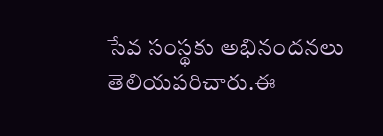సేవ సంస్థకు అభినందనలు తెలియపరిచారు.ఈ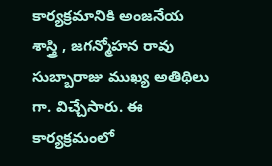కార్యక్రమానికి అంజనేయ శాస్త్రి , జగన్మోహన రావు సుబ్బారాజు ముఖ్య అతిథిలు గా. విచ్చేసారు. ఈ కార్యక్రమంలో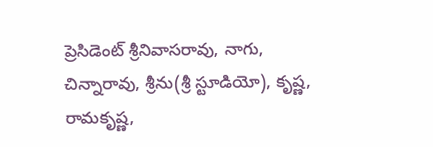ప్రెసిడెంట్ శ్రీనివాసరావు, నాగు, చిన్నారావు, శ్రీను(శ్రీ స్టూడియో), కృష్ణ, రామకృష్ణ,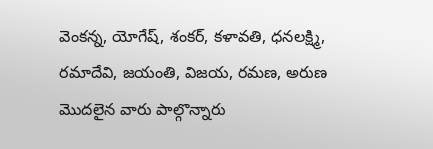వెంకన్న, యోగేష్, శంకర్, కళావతి, ధనలక్ష్మి, రమాదేవి, జయంతి, విజయ, రమణ, అరుణ మొదలైన వారు పాల్గొన్నారు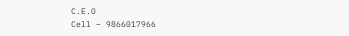C.E.O
Cell – 9866017966